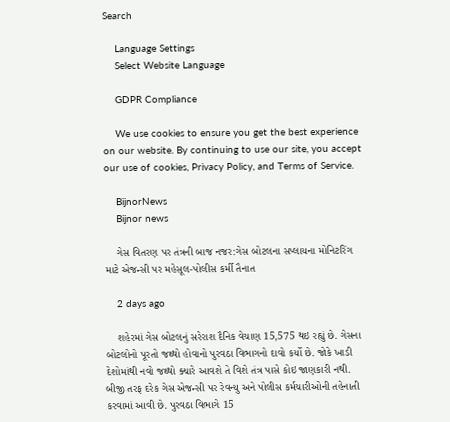Search

    Language Settings
    Select Website Language

    GDPR Compliance

    We use cookies to ensure you get the best experience on our website. By continuing to use our site, you accept our use of cookies, Privacy Policy, and Terms of Service.

    BijnorNews
    Bijnor news

    ગેસ વિતરણ પર તંત્રની બાજ નજર:ગેસ બોટલના સપ્લાયના મોનિટરિંગ માટે એજન્સી પર મહેસૂલ-પોલીસ કર્મી તૈનાત

    2 days ago

    શહેરમાં ગેસ બોટલનું સરેરાશ દૈનિક વેચાણ 15,575 થઇ રહ્યું છે. ગેસના બોટલોનો પૂરતો જથ્થો હોવાનો પુરવઠા વિભાગનો દાવો કર્યો છે. જોકે ખાડી દેશોમાંથી નવો જથ્થો ક્યારે આવશે તે વિશે તંત્ર પાસે કોઇ જાણકારી નથી. બીજી તરફ દરેક ગેસ એજન્સી પર રેવન્યુ અને પોલીસ કર્મચારીઓની તહેનાતી કરવામાં આવી છે. પુરવઠા વિભાગે 15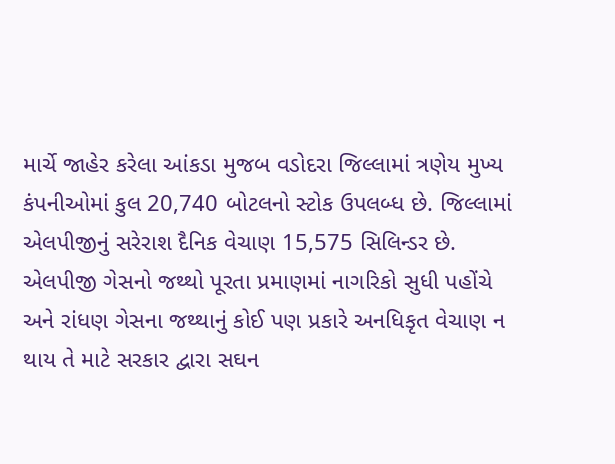માર્ચે જાહેર કરેલા આંકડા મુજબ વડોદરા જિલ્લામાં ત્રણેય મુખ્ય કંપનીઓમાં કુલ 20,740 બોટલનો સ્ટોક ઉપલબ્ધ છે. જિલ્લામાં એલપીજીનું સરેરાશ દૈનિક વેચાણ 15,575 સિલિન્ડર છે. એલપીજી ગેસનો જથ્થો પૂરતા પ્રમાણમાં નાગરિકો સુધી પહોંચે અને રાંધણ ગેસના જથ્થાનું કોઈ પણ પ્રકારે અનધિકૃત વેચાણ ન થાય તે માટે સરકાર દ્વારા સઘન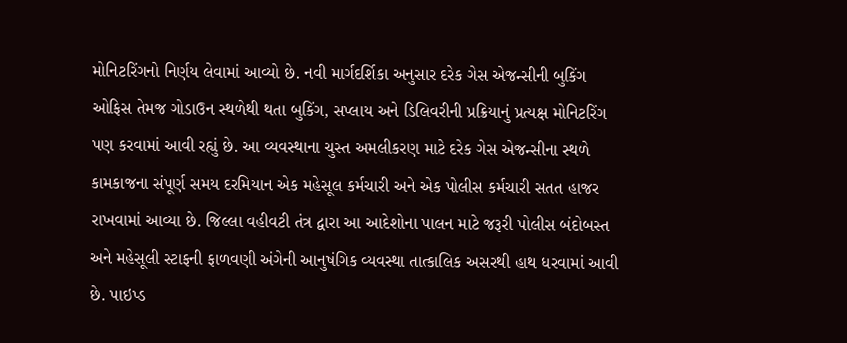મોનિટરિંગનો નિર્ણય લેવામાં આવ્યો છે. નવી માર્ગદર્શિકા અનુસાર દરેક ગેસ એજન્સીની બુકિંગ ઓફિસ તેમજ ગોડાઉન સ્થળેથી થતા બુકિંગ, સપ્લાય અને ડિલિવરીની પ્રક્રિયાનું પ્રત્યક્ષ મોનિટરિંગ પણ કરવામાં આવી રહ્યું છે. આ વ્યવસ્થાના ચુસ્ત અમલીકરણ માટે દરેક ગેસ એજન્સીના સ્થળે કામકાજના સંપૂર્ણ સમય દરમિયાન એક મહેસૂલ કર્મચારી અને એક પોલીસ કર્મચારી સતત હાજર રાખવામાં આવ્યા છે. જિલ્લા વહીવટી તંત્ર દ્વારા આ આદેશોના પાલન માટે જરૂરી પોલીસ બંદોબસ્ત અને મહેસૂલી સ્ટાફની ફાળવણી અંગેની આનુષંગિક વ્યવસ્થા તાત્કાલિક અસરથી હાથ ધરવામાં આવી છે. પાઇપ્ડ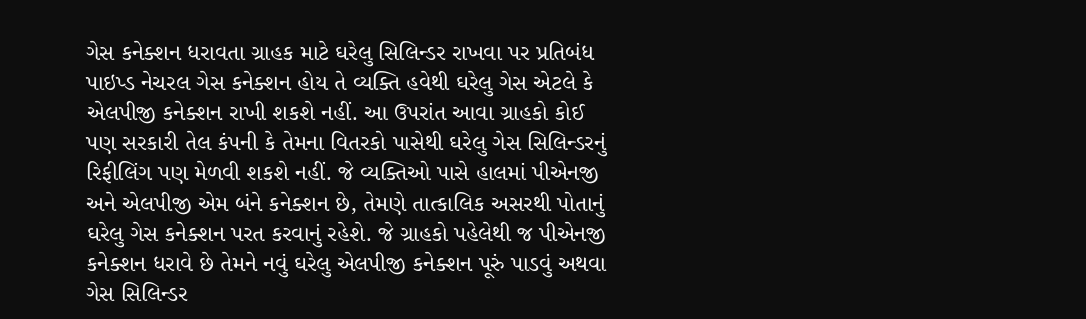ગેસ કનેક્શન ધરાવતા ગ્રાહક માટે ઘરેલુ સિલિન્ડર રાખવા પર પ્રતિબંધ પાઇપ્ડ નેચરલ ગેસ કનેક્શન હોય તે વ્યક્તિ હવેથી ઘરેલુ ગેસ એટલે કે એલપીજી કનેક્શન રાખી શકશે નહીં. આ ઉપરાંત આવા ગ્રાહકો કોઈ પણ સરકારી તેલ કંપની કે તેમના વિતરકો પાસેથી ઘરેલુ ગેસ સિલિન્ડરનું રિફીલિંગ પણ મેળવી શકશે નહીં. જે વ્યક્તિઓ પાસે હાલમાં પીએનજી અને એલપીજી એમ બંને કનેક્શન છે, તેમણે તાત્કાલિક અસરથી પોતાનું ઘરેલુ ગેસ કનેક્શન પરત કરવાનું રહેશે. જે ગ્રાહકો પહેલેથી જ પીએનજી કનેક્શન ધરાવે છે તેમને નવું ઘરેલુ એલપીજી કનેક્શન પૂરું પાડવું અથવા ગેસ સિલિન્ડર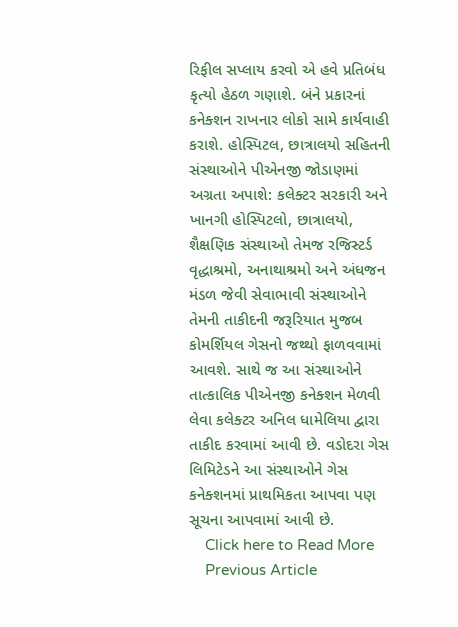રિફીલ સપ્લાય કરવો એ હવે પ્રતિબંધ કૃત્યો હેઠળ ગણાશે. બંને પ્રકારનાં કનેક્શન રાખનાર લોકો સામે કાર્યવાહી કરાશે. હોસ્પિટલ, છાત્રાલયો સહિતની સંસ્થાઓને પીએનજી જોડાણમાં અગ્રતા અપાશે: કલેક્ટર સરકારી અને ખાનગી હોસ્પિટલો, છાત્રાલયો, શૈક્ષણિક સંસ્થાઓ તેમજ રજિસ્ટર્ડ વૃદ્ધાશ્રમો, અનાથાશ્રમો અને અંધજન મંડળ જેવી સેવાભાવી સંસ્થાઓને તેમની તાકીદની જરૂરિયાત મુજબ કોમર્શિયલ ગેસનો જથ્થો ફાળવવામાં આવશે. સાથે જ આ સંસ્થાઓને તાત્કાલિક પીએનજી કનેક્શન મેળવી લેવા કલેક્ટર અનિલ ધામેલિયા દ્વારા તાકીદ કરવામાં આવી છે. વડોદરા ગેસ લિમિટેડને આ સંસ્થાઓને ગેસ કનેક્શનમાં પ્રાથમિકતા આપવા પણ સૂચના આપવામાં આવી છે.
    Click here to Read More
    Previous Article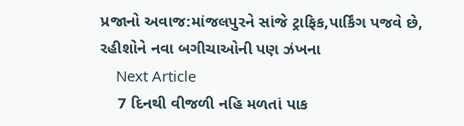પ્રજાનો અવાજ:માંજલપુરને સાંજે ટ્રાફિક,પાર્કિંગ પજવે છે, રહીશોને નવા બગીચાઓની પણ ઝંખના
    Next Article
    7 દિનથી વીજળી નહિ મળતાં પાક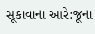સૂકાવાના આરે:જૂના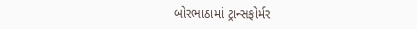બોરભાઠામાં ટ્રાન્સફોર્મર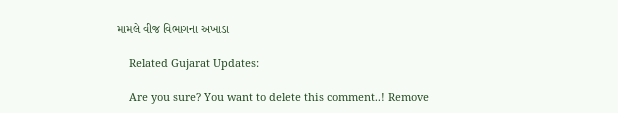મામલે વીજ વિભાગના અખાડા

    Related Gujarat Updates:

    Are you sure? You want to delete this comment..! Remove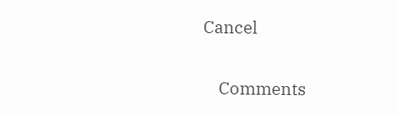Cancel

    Comments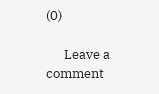(0)

      Leave a comment